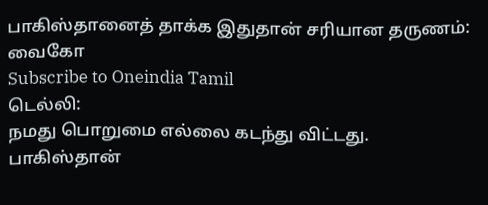பாகிஸ்தானைத் தாக்க இதுதான் சரியான தருணம்: வைகோ
Subscribe to Oneindia Tamil
டெல்லி:
நமது பொறுமை எல்லை கடந்து விட்டது. பாகிஸ்தான்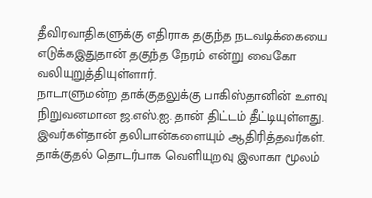தீவிரவாதிகளுக்கு எதிராக தகுந்த நடவடிக்கையை எடுக்கஇதுதான் தகுந்த நேரம் என்று வைகோ வலியுறுத்தியுள்ளார்.
நாடாளுமன்ற தாக்குதலுக்கு பாகிஸ்தானின் உளவு நிறுவனமான ஜ.எஸ்.ஐ. தான் திட்டம் தீட்டியுள்ளது. இவர்கள்தான் தலிபான்களையும் ஆதிரித்தவர்கள்.
தாக்குதல் தொடர்பாக வெளியுறவு இலாகா மூலம்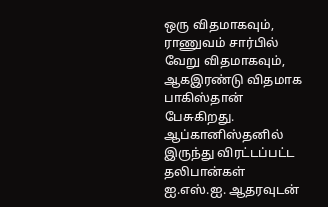ஒரு விதமாகவும், ராணுவம் சார்பில் வேறு விதமாகவும், ஆகஇரண்டு விதமாக பாகிஸ்தான் பேசுகிறது.
ஆப்கானிஸ்தனில் இருந்து விரட்டப்பட்ட தலிபான்கள் ஐ.எஸ்.ஐ. ஆதரவுடன்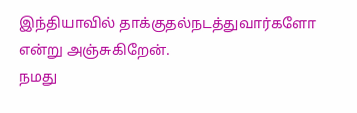இந்தியாவில் தாக்குதல்நடத்துவார்களோ என்று அஞ்சுகிறேன்.
நமது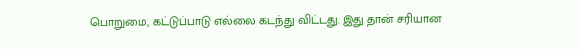பொறுமை, கட்டுப்பாடு எல்லை கடந்து விட்டது. இது தான் சரியான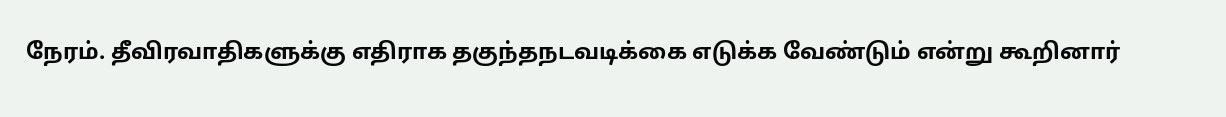நேரம். தீவிரவாதிகளுக்கு எதிராக தகுந்தநடவடிக்கை எடுக்க வேண்டும் என்று கூறினார்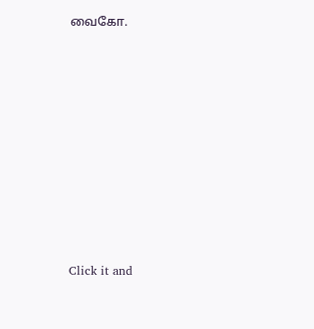வைகோ.












Click it and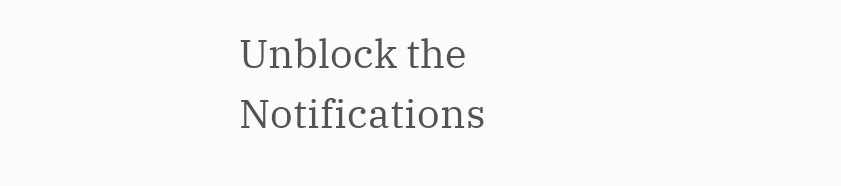Unblock the Notifications